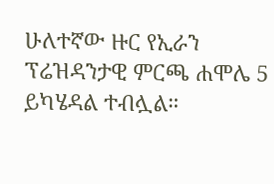ሁለተኛው ዙር የኢራን ፕሬዝዳንታዊ ምርጫ ሐሞሌ 5 ይካሄዳል ተብሏል።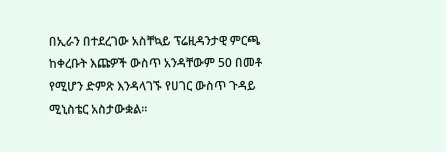በኢራን በተደረገው አስቸኳይ ፕሬዚዳንታዊ ምርጫ ከቀረቡት እጩዎች ውስጥ አንዳቸውም 50 በመቶ የሚሆን ድምጽ እንዳላገኙ የሀገር ውስጥ ጉዳይ ሚኒስቴር አስታውቋል።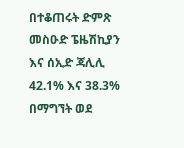በተቆጠሩት ድምጽ መስዑድ ፔዜሽኪያን እና ሰኢድ ጃሊሊ 42.1% እና 38.3% በማግኘት ወደ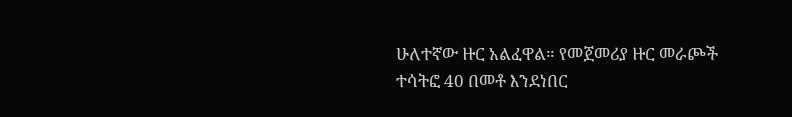ሁለተኛው ዙር አልፈዋል። የመጀመሪያ ዙር መራጮች ተሳትፎ 40 በመቶ እንደነበር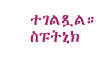ተገልጿል።
ስፑትኒክ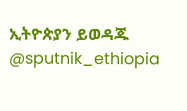ኢትዮጵያን ይወዳጁ @sputnik_ethiopia